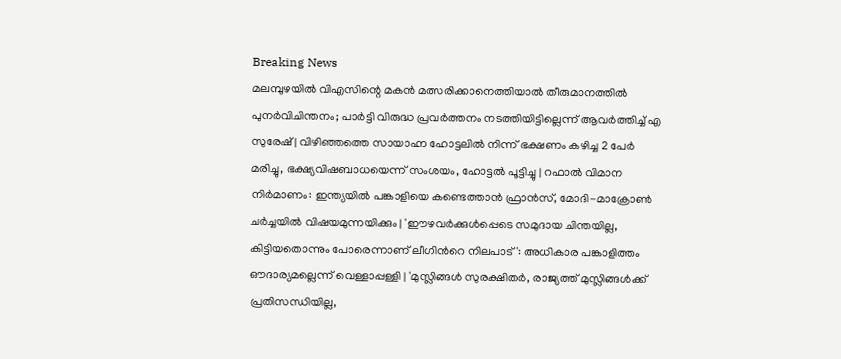Breaking News
മലമ്പുഴയിൽ വിഎസിന്റെ മകൻ മത്സരിക്കാനെത്തിയാൽ തീരുമാനത്തിൽ പുനർവിചിന്തനം; പാർട്ടി വിരുദ്ധ പ്രവർത്തനം നടത്തിയിട്ടില്ലെന്ന് ആവർത്തിച്ച് എ സുരേഷ് | വിഴിഞ്ഞത്തെ സായാഹ്ന ഹോട്ടലിൽ നിന്ന് ഭക്ഷണം കഴിച്ച 2 പേർ മരിച്ചു, ഭക്ഷ്യവിഷബാധയെന്ന് സംശയം, ഹോട്ടൽ പൂട്ടിച്ചു | റഫാൽ വിമാന നിർമാണം: ഇന്ത്യയിൽ പങ്കാളിയെ കണ്ടെത്താൻ ഫ്രാൻസ്, മോദി-മാക്രോൺ ചർച്ചയിൽ വിഷയമുന്നയിക്കും | 'ഈഴവർക്കുൾപ്പെടെ സമുദായ ചിന്തയില്ല, കിട്ടിയതൊന്നും പോരെന്നാണ് ലീഗിന്‍റെ നിലപാട്': അധികാര പങ്കാളിത്തം ഔദാര്യമല്ലെന്ന് വെള്ളാപ്പള്ളി | 'മുസ്ലിങ്ങൾ സുരക്ഷിതർ, രാജ്യത്ത് മുസ്ലിങ്ങൾക്ക് പ്രതിസന്ധിയില്ല,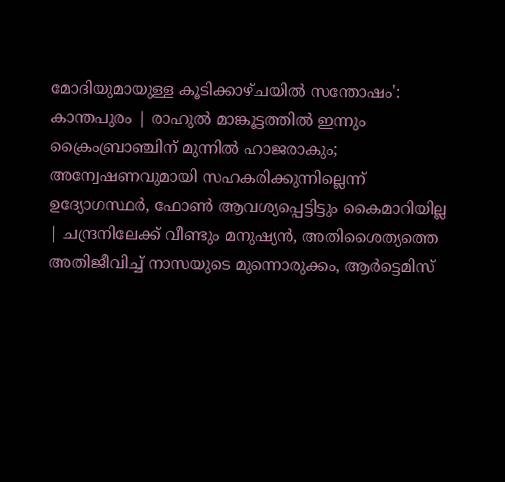മോദിയുമായുള്ള കൂടിക്കാഴ്ചയിൽ സന്തോഷം': കാന്തപുരം | രാഹുൽ മാങ്കൂട്ടത്തിൽ ഇന്നും ക്രൈംബ്രാഞ്ചിന് മുന്നിൽ ഹാജരാകും; അന്വേഷണവുമായി സഹകരിക്കുന്നില്ലെന്ന് ഉദ്യോഗസ്ഥർ, ഫോൺ ആവശ്യപ്പെട്ടിട്ടും കൈമാറിയില്ല | ചന്ദ്രനിലേക്ക് വീണ്ടും മനുഷ്യൻ, അതിശൈത്യത്തെ അതിജീവിച്ച് നാസയുടെ മുന്നൊരുക്കം, ആർട്ടെമിസ്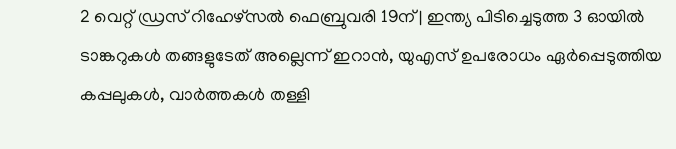2 വെറ്റ് ഡ്രസ് റിഹേഴ്സൽ ഫെബ്രുവരി 19ന് | ഇന്ത്യ പിടിച്ചെടുത്ത 3 ഓയിൽ ടാങ്കറുകൾ തങ്ങളുടേത് അല്ലെന്ന് ഇറാൻ, യുഎസ് ഉപരോധം ഏർപ്പെടുത്തിയ കപ്പലുകൾ, വാർത്തകൾ തള്ളി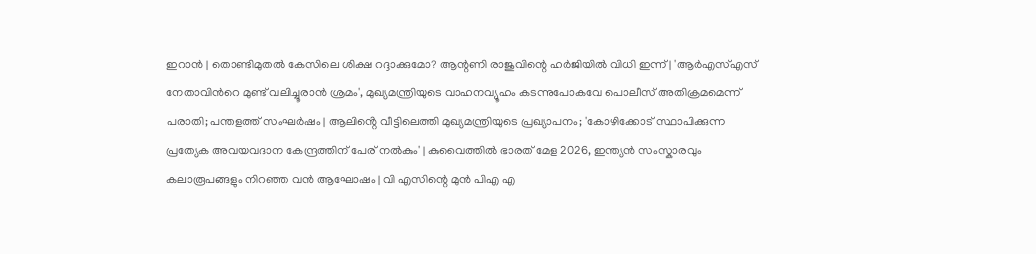ഇറാൻ | തൊണ്ടിമുതൽ കേസിലെ ശിക്ഷ റദ്ദാക്കുമോ? ആന്റണി രാജുവിന്റെ ഹർജിയിൽ വിധി ഇന്ന് | 'ആർഎസ്എസ് നേതാവിന്‍റെ മുണ്ട് വലിച്ചൂരാൻ ശ്രമം', മുഖ്യമന്ത്രിയുടെ വാഹനവ്യൂഹം കടന്നുപോകവേ പൊലീസ് അതിക്രമമെന്ന് പരാതി; പന്തളത്ത് സംഘർഷം | ആലിൻ്റെ വീട്ടിലെത്തി മുഖ്യമന്ത്രിയുടെ പ്രഖ്യാപനം; 'കോഴിക്കോട് സ്ഥാപിക്കുന്ന പ്രത്യേക അവയവദാന കേന്ദ്രത്തിന് പേര് നൽകും' | കുവൈത്തിൽ ഭാരത് മേള 2026, ഇന്ത്യൻ സംസ്കാരവും കലാരൂപങ്ങളും നിറഞ്ഞ വൻ ആഘോഷം | വി എസിന്റെ മുൻ പിഎ എ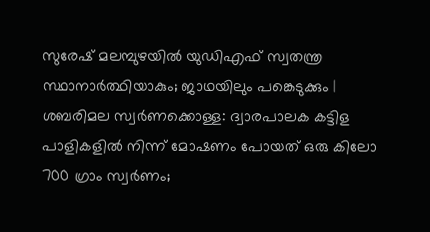സുരേഷ് മലമ്പുഴയിൽ യുഡിഎഫ് സ്വതന്ത്ര സ്ഥാനാർത്ഥിയാകും; ജാഥയിലും പങ്കെടുക്കും | ശബരിമല സ്വർണക്കൊള്ള: ദ്വാരപാലക കട്ടിള പാളികളിൽ നിന്ന് മോഷണം പോയത് ഒരു കിലോ 700 ഗ്രാം സ്വർണം;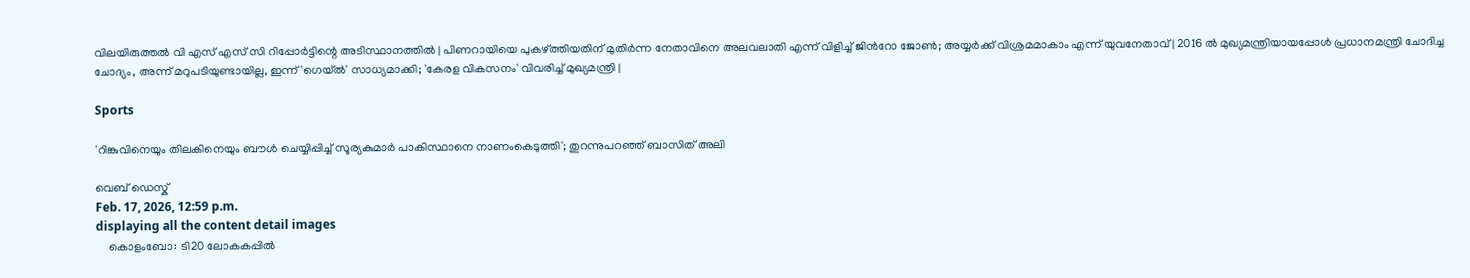വിലയിരുത്തൽ വി എസ് എസ് സി റിപ്പോർട്ടിന്റെ അടിസ്ഥാനത്തിൽ | പിണറായിയെ പുകഴ്ത്തിയതിന് മുതിർന്ന നേതാവിനെ അലവലാതി എന്ന് വിളിച്ച് ജിന്‍റോ ജോൺ; അയ്യർക്ക് വിശ്രമമാകാം എന്ന് യുവനേതാവ് | 2016 ൽ മുഖ്യമന്ത്രിയായപ്പോൾ പ്രധാനമന്ത്രി ചോദിച്ച ചോദ്യം, അന്ന് മറുപടിയുണ്ടായില്ല, ഇന്ന് 'ഗെയ്ൽ' സാധ്യമാക്കി; 'കേരള വികസനം' വിവരിച്ച് മുഖ്യമന്ത്രി |

Sports

'റിങ്കുവിനെയും തിലകിനെയും ബൗൾ ചെയ്യിപ്പിച്ച് സൂര്യകുമാര്‍ പാകിസ്ഥാനെ നാണംകെടുത്തി'; തുറന്നുപറഞ്ഞ് ബാസിത് അലി

വെബ് ഡെസ്ക്
Feb. 17, 2026, 12:59 p.m.
displaying all the content detail images
    കൊളംബോ: ടി20 ലോകകപ്പിൽ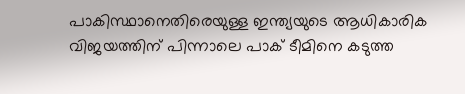പാകിസ്ഥാനെതിരെയുള്ള ഇന്ത്യയുടെ ആധികാരിക വിജയത്തിന് പിന്നാലെ പാക് ടീമിനെ കടുത്ത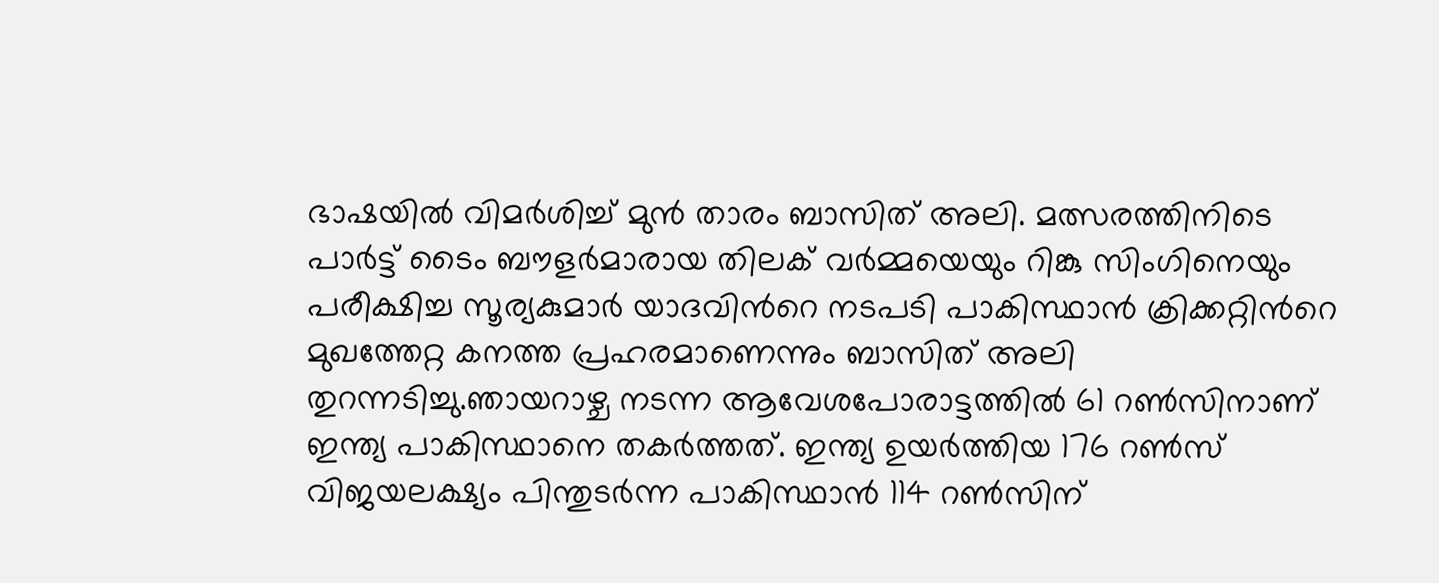ഭാഷയിൽ വിമർശിച്ച് മുൻ താരം ബാസിത് അലി. മത്സരത്തിനിടെ പാർട്ട് ടൈം ബൗളർമാരായ തിലക് വർമ്മയെയും റിങ്കു സിംഗിനെയും പരീക്ഷിച്ച സൂര്യകുമാർ യാദവിന്‍റെ നടപടി പാകിസ്ഥാൻ ക്രിക്കറ്റിന്‍റെ മുഖത്തേറ്റ കനത്ത പ്രഹരമാണെന്നും ബാസിത് അലി തുറന്നടിച്ചു.ഞായറാഴ്ച നടന്ന ആവേശപോരാട്ടത്തിൽ 61 റൺസിനാണ് ഇന്ത്യ പാകിസ്ഥാനെ തകർത്തത്. ഇന്ത്യ ഉയർത്തിയ 176 റൺസ് വിജയലക്ഷ്യം പിന്തുടർന്ന പാകിസ്ഥാൻ 114 റൺസിന്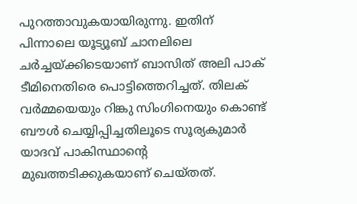പുറത്താവുകയായിരുന്നു. ഇതിന് പിന്നാലെ യൂട്യൂബ് ചാനലിലെ ചർച്ചയ്ക്കിടെയാണ് ബാസിത് അലി പാക് ടീമിനെതിരെ പൊട്ടിത്തെറിച്ചത്. തിലക് വർമ്മയെയും റിങ്കു സിംഗിനെയും കൊണ്ട് ബൗൾ ചെയ്യിപ്പിച്ചതിലൂടെ സൂര്യകുമാർ യാദവ് പാകിസ്ഥാന്‍റെ മുഖത്തടിക്കുകയാണ് ചെയ്തത്.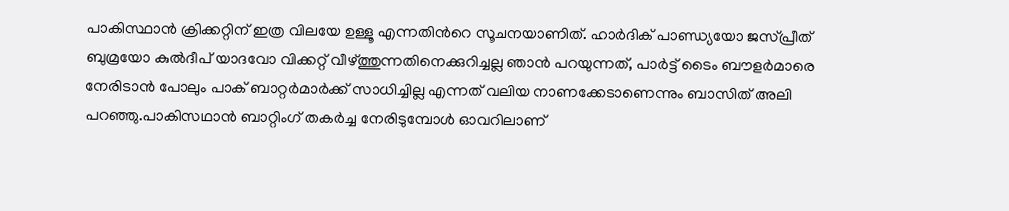പാകിസ്ഥാൻ ക്രിക്കറ്റിന് ഇത്ര വിലയേ ഉള്ളൂ എന്നതിന്‍റെ സൂചനയാണിത്. ഹാർദിക് പാണ്ഡ്യയോ ജസ്പ്രീത് ബുമ്രയോ കുൽദീപ് യാദവോ വിക്കറ്റ് വീഴ്ത്തുന്നതിനെക്കുറിച്ചല്ല ഞാൻ പറയുന്നത്, പാർട്ട് ടൈം ബൗളർമാരെ നേരിടാൻ പോലും പാക് ബാറ്റർമാർക്ക് സാധിച്ചില്ല എന്നത് വലിയ നാണക്കേടാണെന്നും ബാസിത് അലി പറഞ്ഞു.പാകിസഥാൻ ബാറ്റിംഗ് തകര്‍ച്ച നേരിടുമ്പോള്‍ ഓവറിലാണ്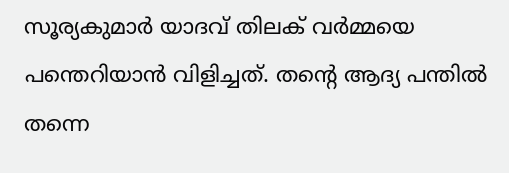സൂര്യകുമാർ യാദവ് തിലക് വർമ്മയെ പന്തെറിയാന്‍ വിളിച്ചത്. തന്‍റെ ആദ്യ പന്തിൽ തന്നെ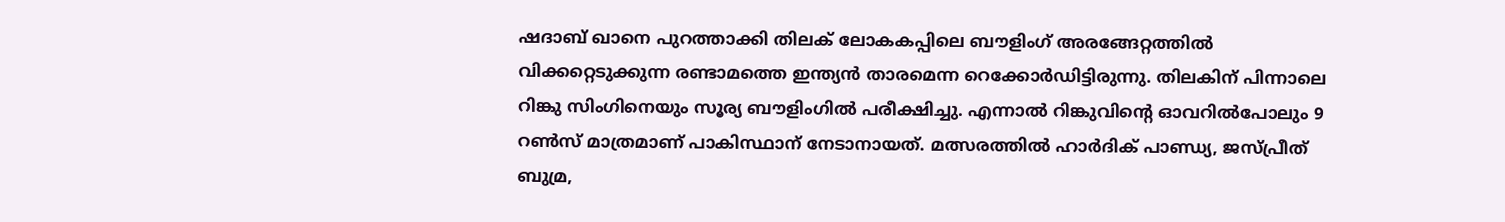ഷദാബ് ഖാനെ പുറത്താക്കി തിലക് ലോകകപ്പിലെ ബൗളിംഗ് അരങ്ങേറ്റത്തില്‍ വിക്കറ്റെടുക്കുന്ന രണ്ടാമത്തെ ഇന്ത്യൻ താരമെന്ന റെക്കോര്‍ഡിട്ടിരുന്നു. തിലകിന് പിന്നാലെ റിങ്കു സിംഗിനെയും സൂര്യ ബൗളിംഗില്‍ പരീക്ഷിച്ചു. എന്നാല്‍ റിങ്കുവിന്‍റെ ഓവറിൽപോലും 9 റൺസ് മാത്രമാണ് പാകിസ്ഥാന് നേടാനായത്. മത്സരത്തില്‍ ഹാർദിക് പാണ്ഡ്യ, ജസ്പ്രീത് ബുമ്ര,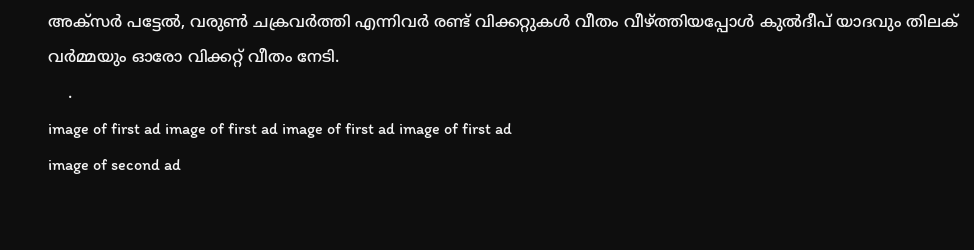അക്സർ പട്ടേൽ, വരുൺ ചക്രവർത്തി എന്നിവർ രണ്ട് വിക്കറ്റുകൾ വീതം വീഴ്ത്തിയപ്പോൾ കുൽദീപ് യാദവും തിലക് വർമ്മയും ഓരോ വിക്കറ്റ് വീതം നേടി.
    .
image of first ad image of first ad image of first ad image of first ad
image of second ad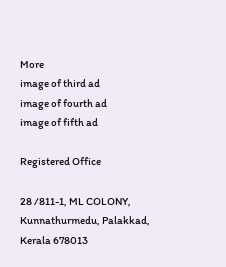More
image of third ad
image of fourth ad
image of fifth ad

Registered Office

28 /811-1, ML COLONY, Kunnathurmedu, Palakkad, Kerala 678013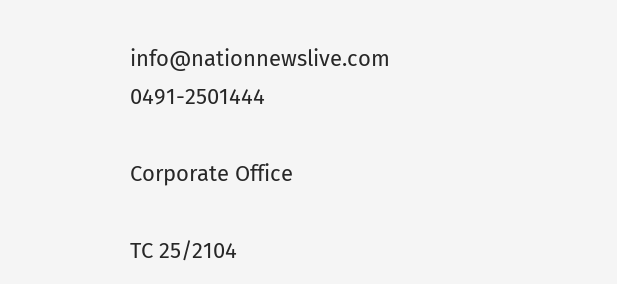info@nationnewslive.com
0491-2501444

Corporate Office

TC 25/2104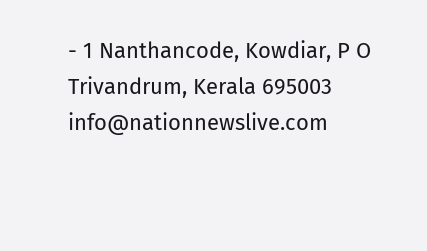- 1 Nanthancode, Kowdiar, P O Trivandrum, Kerala 695003
info@nationnewslive.com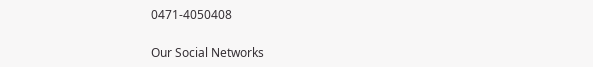0471-4050408

Our Social Networks